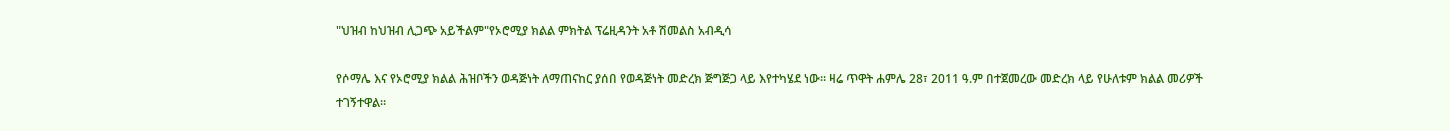"ህዝብ ከህዝብ ሊጋጭ አይችልም"የኦሮሚያ ክልል ምክትል ፕሬዚዳንት አቶ ሽመልስ አብዲሳ

የሶማሌ እና የኦሮሚያ ክልል ሕዝቦችን ወዳጅነት ለማጠናከር ያሰበ የወዳጅነት መድረክ ጅግጅጋ ላይ እየተካሄደ ነው። ዛሬ ጥዋት ሐምሌ 28፣ 2011 ዓ.ም በተጀመረው መድረክ ላይ የሁለቱም ክልል መሪዎች ተገኝተዋል።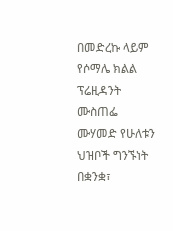በመድረኩ ላይም የሶማሌ ክልል ፕሬዚዳንት ሙስጠፌ ሙሃመድ የሁለቱን ህዝቦች ግንኙነት በቋንቋ፣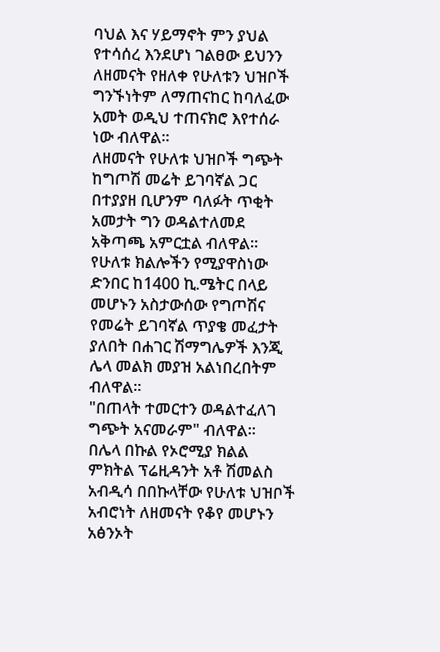ባህል እና ሃይማኖት ምን ያህል የተሳሰረ እንደሆነ ገልፀው ይህንን ለዘመናት የዘለቀ የሁለቱን ህዝቦች ግንኙነትም ለማጠናከር ከባለፈው አመት ወዲህ ተጠናክሮ እየተሰራ ነው ብለዋል።
ለዘመናት የሁለቱ ህዝቦች ግጭት ከግጦሽ መሬት ይገባኛል ጋር በተያያዘ ቢሆንም ባለፉት ጥቂት አመታት ግን ወዳልተለመደ አቅጣጫ አምርቷል ብለዋል።
የሁለቱ ክልሎችን የሚያዋስነው ድንበር ከ1400 ኪ.ሜትር በላይ መሆኑን አስታውሰው የግጦሽና የመሬት ይገባኛል ጥያቄ መፈታት ያለበት በሐገር ሽማግሌዎች እንጂ ሌላ መልክ መያዝ አልነበረበትም ብለዋል።
"በጠላት ተመርተን ወዳልተፈለገ ግጭት አናመራም" ብለዋል።
በሌላ በኩል የኦሮሚያ ክልል ምክትል ፕሬዚዳንት አቶ ሽመልስ አብዲሳ በበኩላቸው የሁለቱ ህዝቦች አብሮነት ለዘመናት የቆየ መሆኑን አፅንኦት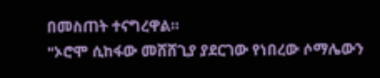በመስጠት ተናግረዋል።
"ኦሮሞ ሲከፋው መሸሸጊያ ያደርገው የነበረው ሶማሌውን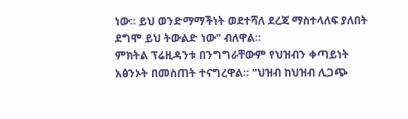ነው። ይህ ወንድማማችነት ወደተሻለ ደረጃ ማስተላለፍ ያለበት ደግሞ ይህ ትውልድ ነው" ብለዋል።
ምክትል ፕሬዚዳንቱ በንግግራቸውም የህዝብን ቀጣይነት አፅንኦት በመስጠት ተናግረዋል። "ህዝብ ከህዝብ ሊጋጭ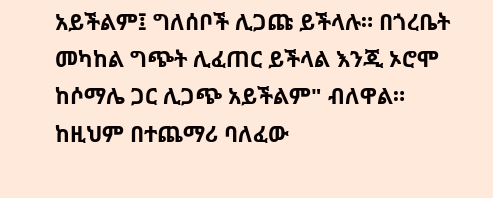አይችልም፤ ግለሰቦች ሊጋጩ ይችላሉ። በጎረቤት መካከል ግጭት ሊፈጠር ይችላል እንጂ ኦሮሞ ከሶማሌ ጋር ሊጋጭ አይችልም" ብለዋል።
ከዚህም በተጨማሪ ባለፈው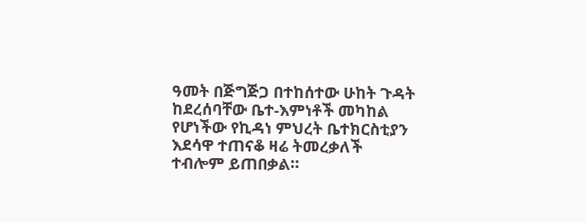ዓመት በጅግጅጋ በተከሰተው ሁከት ጉዳት ከደረሰባቸው ቤተ-እምነቶች መካከል የሆነችው የኪዳነ ምህረት ቤተክርስቲያን እደሳዋ ተጠናቆ ዛሬ ትመረቃለች ተብሎም ይጠበቃል።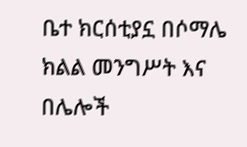ቤተ ክርሰቲያኗ በሶማሌ ክልል መንግሥት እና በሌሎች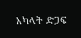አካላት ድጋፍ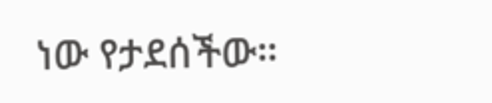ነው የታደሰችው።